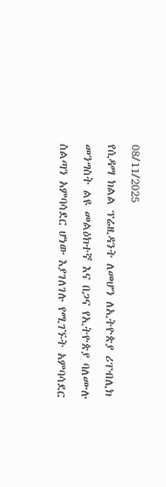08/11/2025
የሲዳማ ክልል ፕሬዚዳንት ለመሆን ለኢትዮጵያ ሪፐብሊክ መንግስት ልዩ መልዕክተኛ እና በጋና የኢትዮጵያ ባለሙሉ ስልጣን አምባሳደር ሆነው እያገለገሉ የሚገኙት አምባሳደር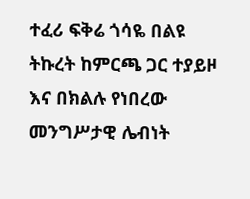ተፈሪ ፍቅሬ ጎሳዬ በልዩ ትኩረት ከምርጫ ጋር ተያይዞ እና በክልሉ የነበረው መንግሥታዊ ሌብነት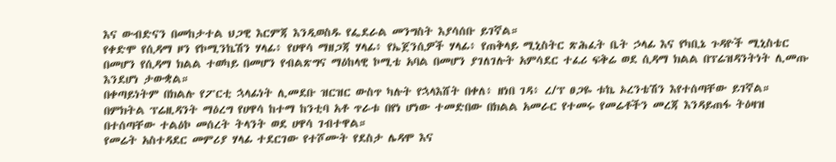እና ውብድናን በመከታተል ህጋዊ እርምጃ እንዲወስዱ የፌደራል መንግስት እያሳሰቡ ይገኛል።
የቀድሞ የሲዳማ ዞን የኮሚንኬሽን ሃላፊ፥ የሀዋሳ ማዘጋጃ ሃላፊ፥ የኤጀንሲዎች ሃላፊ፥ የጠቅላይ ሚኒስትር ጽሕፈት ቤት ኃላፊ እና የካቢኔ ጉዳዮች ሚኒስቴር በመሆን የሲዳማ ክልል ተወካይ በመሆን የብልጽግና ማዕከላዊ ኮሚቴ አባል በመሆን ያገለገሉት አምሳደር ተፈሪ ፍቅሬ ወደ ሲዳማ ክልል በፕሬዝዳንትነት ሊመጡ እንደሆነ ታውቋል።
በቀጣይነትም በክልሉ የፖርቲ ኋላፊነት ሊመደቡ ዝርዝር ውስጥ ካሉት የኋላእሸት በቀለ፥ ዘነበ ገዳ፥ ረ/ፕ ፀጋዬ ቱኬ ኦረንቴሽን እየተሰጣቸው ይገኛል።
በምክትል ፕሬዚዳንት ማዕረግ የሀዋሳ ከተማ ከንቲባ አቶ ጥራቱ በየነ ሆነው ተመድበው በክልል አመራር የተመሩ የመሬቶችን መረጃ እንዳይጠፋ ትዕዛዝ በተሰጣቸው ተልዕኮ መሰረት ትላንት ወደ ሀዋሳ ገብተዋል።
የመሬት አስተዳደር መምሪያ ሃላፊ ተደርገው የተሾሙት የደስታ ሌዳሞ እና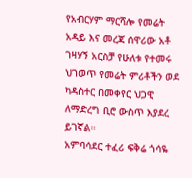የአብርሃም ማርሻሎ የመሬት አዳይ እና መረጃ ሰዋሪው አቶ ገዛሃኝ አርስቻ የሁለቱ የተመሩ ህገወጥ የመሬት ምሪቶችን ወደ ካዳስተር በመቀየር ህጋዊ ለማድረግ ቢሮ ውስጥ እያደረ ይገኛል።
አምባሳደር ተፈሪ ፍቅሬ ጎሳዬ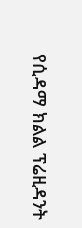የሲዳማ ክልል ፕሬዚዳንት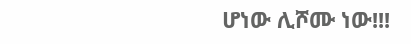ሆነው ሊሾሙ ነው!!!